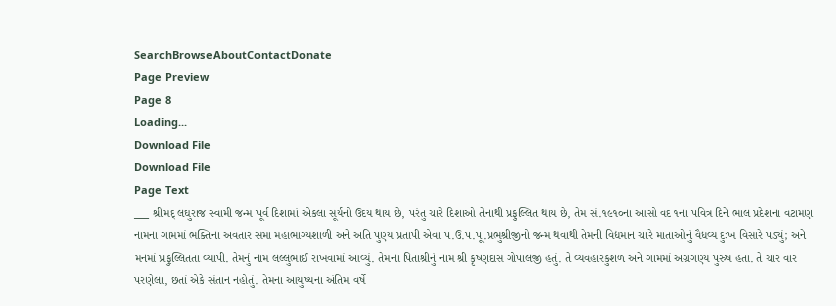SearchBrowseAboutContactDonate
Page Preview
Page 8
Loading...
Download File
Download File
Page Text
___ શ્રીમદ્ લઘુરાજ સ્વામી જન્મ પૂર્વ દિશામાં એકલા સૂર્યનો ઉદય થાય છે, પરંતુ ચારે દિશાઓ તેનાથી પ્રફુલ્લિત થાય છે, તેમ સં.૧૯૧૦ના આસો વદ ૧ના પવિત્ર દિને ભાલ પ્રદેશના વટામણ નામના ગામમાં ભક્તિના અવતાર સમા મહાભાગ્યશાળી અને અતિ પુણ્ય પ્રતાપી એવા પ.ઉ.પ.પૂ.પ્રભુશ્રીજીનો જન્મ થવાથી તેમની વિદ્યમાન ચારે માતાઓનું વૈધવ્ય દુઃખ વિસારે પડ્યું; અને મનમાં પ્રફુલ્લિતતા વ્યાપી. તેમનું નામ લલ્લુભાઈ રાખવામાં આવ્યું. તેમના પિતાશ્રીનું નામ શ્રી કૃષ્ણદાસ ગોપાલજી હતું. તે વ્યવહારકુશળ અને ગામમાં અગ્રગણ્ય પુરુષ હતા. તે ચાર વાર પરણેલા, છતાં એકે સંતાન નહોતું. તેમના આયુષ્યના અંતિમ વર્ષે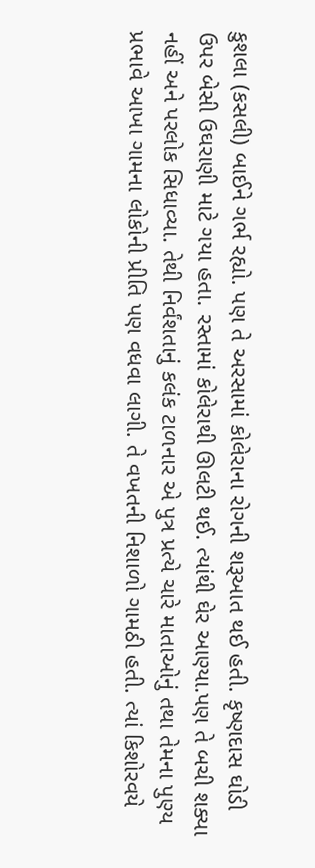કુશલા (કસલી) બાઈને ગર્ભ રહ્યો. પણ તે અરસામાં કોલેરાના રોગની શરૂઆત થઈ હતી. કૃષ્ણદાસ ઘોડી ઉપર બેસી ઉઘરાણી માટે ગયા હતા. રસ્તામાં કોલેરાથી ઊલટી થઈ. ત્યાંથી ઘેર આણ્યા.પણ તે બચી શક્યા નહીં અને પરલોક સિધાવ્યા. તેથી નિર્વંશતાનું કલંક ટાળનાર એ પુત્ર પ્રત્યે ચારે માતાઓનું તથા તેમના પુણ્ય પ્રભાવે આખા ગામના લોકોની પ્રીતિ પણ વધવા લાગી. તે વખતની નિશાળો ગામઠી હતી. ત્યાં કિશોરવયે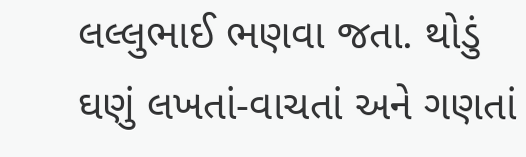લલ્લુભાઈ ભણવા જતા. થોડું ઘણું લખતાં-વાચતાં અને ગણતાં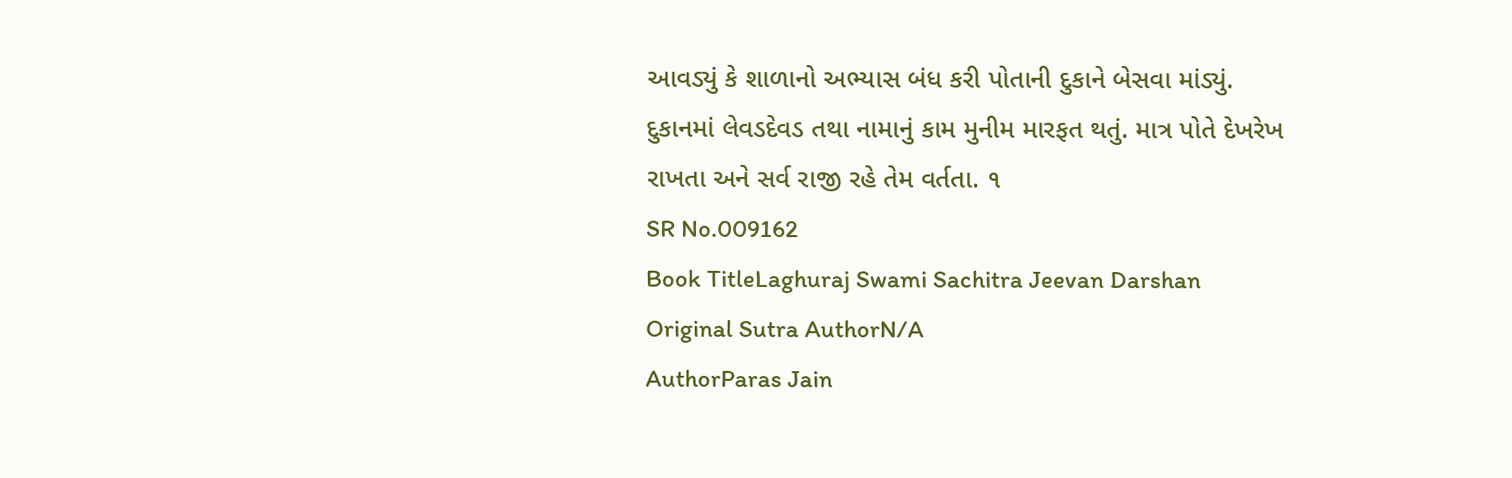આવડ્યું કે શાળાનો અભ્યાસ બંધ કરી પોતાની દુકાને બેસવા માંડ્યું. દુકાનમાં લેવડદેવડ તથા નામાનું કામ મુનીમ મારફત થતું. માત્ર પોતે દેખરેખ રાખતા અને સર્વ રાજી રહે તેમ વર્તતા. ૧
SR No.009162
Book TitleLaghuraj Swami Sachitra Jeevan Darshan
Original Sutra AuthorN/A
AuthorParas Jain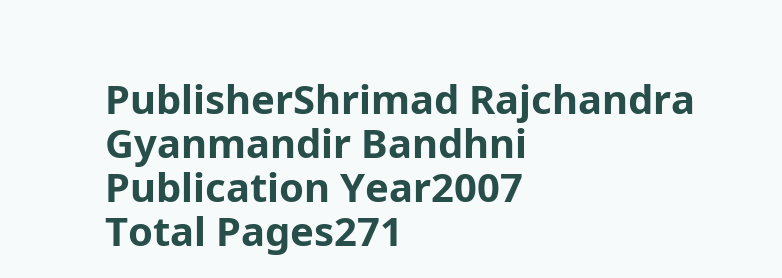PublisherShrimad Rajchandra Gyanmandir Bandhni
Publication Year2007
Total Pages271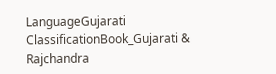LanguageGujarati
ClassificationBook_Gujarati & Rajchandra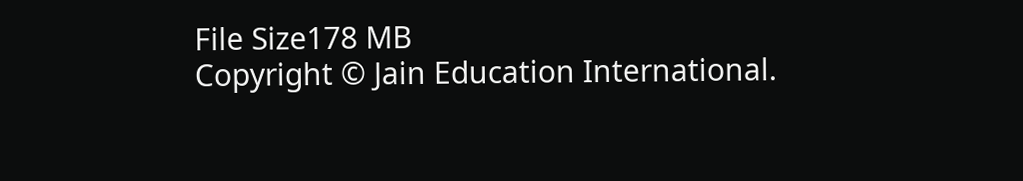File Size178 MB
Copyright © Jain Education International.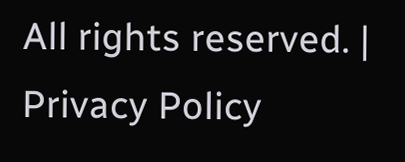All rights reserved. | Privacy Policy